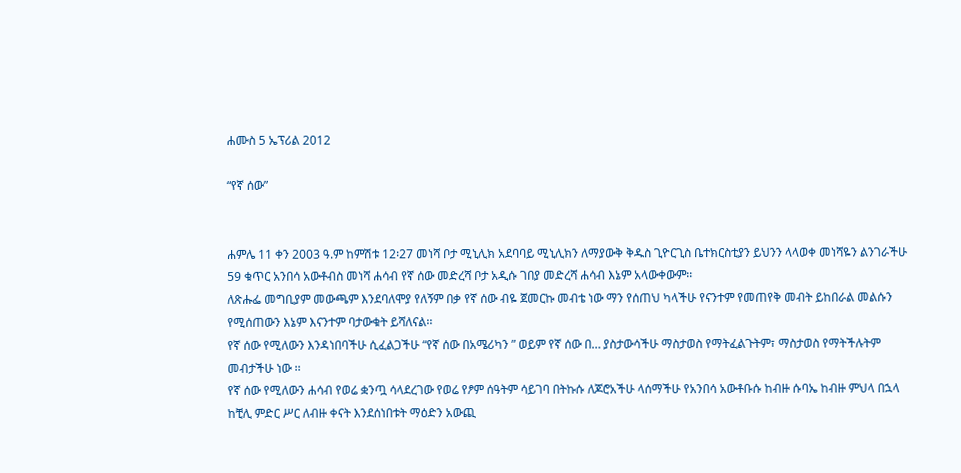ሐሙስ 5 ኤፕሪል 2012

“የኛ ሰው”


ሐምሌ 11 ቀን 2003 ዓ.ም ከምሽቱ 12፡27 መነሻ ቦታ ሚኒሊክ አደባባይ ሚኒሊክን ለማያውቅ ቅዱስ ጊዮርጊስ ቤተክርስቲያን ይህንን ላላወቀ መነሻዬን ልንገራችሁ 59 ቁጥር አንበሳ አውቶብስ መነሻ ሐሳብ የኛ ሰው መድረሻ ቦታ አዲሱ ገበያ መድረሻ ሐሳብ እኔም አላውቀውም፡፡
ለጽሑፌ መግቢያም መውጫም እንደባለሞያ የለኝም በቃ የኛ ሰው ብዬ ጀመርኩ መብቴ ነው ማን የሰጠህ ካላችሁ የናንተም የመጠየቅ መብት ይከበራል መልሱን የሚሰጠውን እኔም እናንተም ባታውቁት ይሻለናል፡፡
የኛ ሰው የሚለውን እንዳነበባችሁ ሲፈልጋችሁ “የኛ ሰው በአሜሪካን ” ወይም የኛ ሰው በ… ያስታውሳችሁ ማስታወስ የማትፈልጉትም፣ ማስታወስ የማትችሉትም መብታችሁ ነው ፡፡
የኛ ሰው የሚለውን ሐሳብ የወሬ ቋንጧ ሳላደረገው የወሬ የፆም ሰዓትም ሳይገባ በትኩሱ ለጆሮአችሁ ላሰማችሁ የአንበሳ አውቶቡሱ ከብዙ ሱባኤ ከብዙ ምህላ በኋላ ከቺሊ ምድር ሥር ለብዙ ቀናት እንደሰነበቱት ማዕድን አውጪ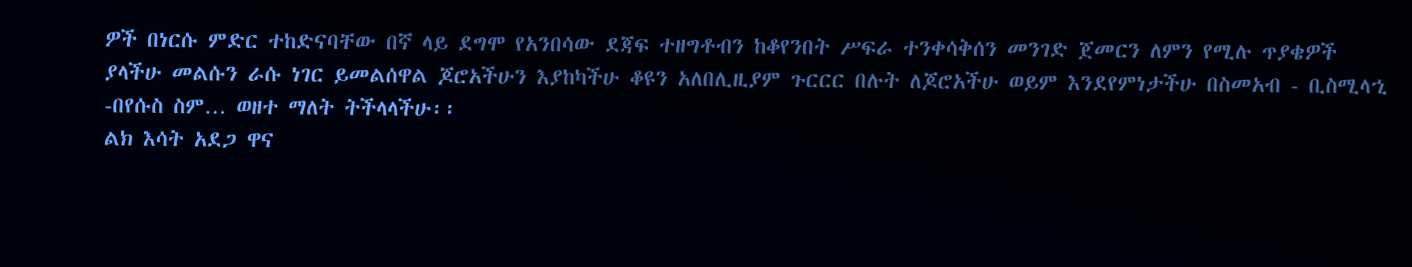ዎች በነርሱ ምድር ተከድናባቸው በኛ ላይ ደግሞ የአንበሳው ደጃፍ ተዘግቶብን ከቆየንበት ሥፍራ ተንቀሳቅሰን መንገድ ጀመርን ለምን የሚሉ ጥያቄዎች ያላችሁ መልሱን ራሱ ነገር ይመልሰዋል ጆሮአችሁን እያከካችሁ ቆዩን አለበሊዚያም ጉርርር በሉት ለጆሮአችሁ ወይም እንደየምነታችሁ በስመአብ - ቢስሚላኂ -በየሱስ ስም… ወዘተ ማለት ትችላላችሁ፡፡
ልክ እሳት አደጋ ዋና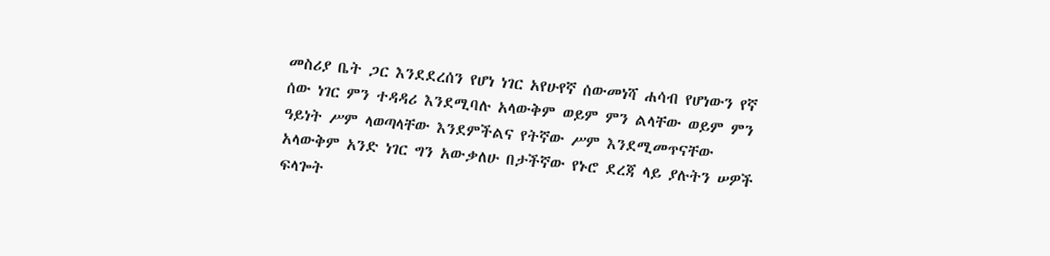መስሪያ ቤት ጋር እንደደረሰን የሆነ ነገር አየሁየኛ ሰውመነሻ ሐሳብ የሆነውን የኛ ሰው ነገር ምን ተዳዳሪ እንደሚባሉ አላውቅም ወይም ምን ልላቸው ወይም ምን ዓይነት ሥም ላወጣላቸው እንደምችልና የትኛው ሥም እንደሚመጥናቸው አላውቅም አንድ ነገር ግን አውቃለሁ በታችኛው የኑሮ ደረጃ ላይ ያሉትን ሠዎች ፍላጐት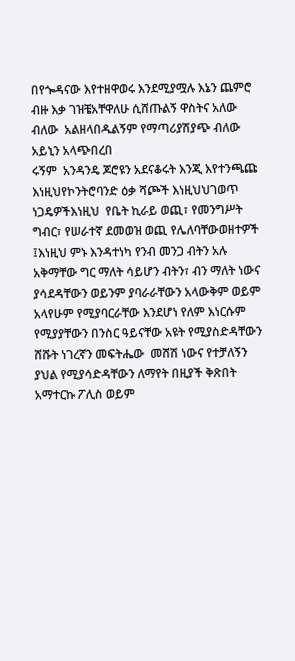በየጐዳናው እየተዘዋወሩ እንደሚያሟሉ እኔን ጨምሮ ብዙ እቃ ገዝቼአቸዋለሁ ሲሸጡልኝ ዋስትና አለው ብለው  አልዘላበዱልኝም የማጣሪያሽያጭ ብለው አይኒን አላጭበረበ
ሩኝም  አንዳንዴ ጆሮዩን አደናቆሩት እንጂ እየተንጫጩ እነዚህየኮንትሮባንድ ዕቃ ሻጮች እነዚህህገወጥ ነጋዴዎችእነዚህ  የቤት ኪራይ ወጪ፣ የመንግሥት ግብር፣ የሠራተኛ ደመወዝ ወጪ የሌለባቸውወዘተዎች ፤እነዚህ ምኑ እንዳተነካ የንብ መንጋ ብትን አሉ አቅማቸው ግር ማለት ሳይሆን ብትን፣ ብን ማለት ነውና ያሳደዳቸውን ወይንም ያባራራቸውን አላውቅም ወይም አላየሁም የሚያባርራቸው እንደሆነ የለም እነርሱም የሚያያቸውን በንስር ዓይናቸው አዩት የሚያስድዳቸውን ሸሹት ነገረኛን መፍትሔው  መሸሽ ነውና የተቻለኝን ያህል የሚያሳድዳቸውን ለማየት በዚያች ቅጽበት አማተርኩ ፖሊስ ወይም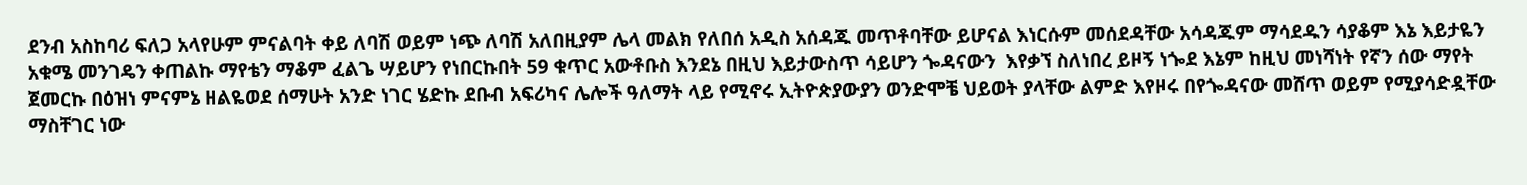ደንብ አስከባሪ ፍለጋ አላየሁም ምናልባት ቀይ ለባሽ ወይም ነጭ ለባሽ አለበዚያም ሌላ መልክ የለበሰ አዲስ አሰዳጁ መጥቶባቸው ይሆናል እነርሱም መሰደዳቸው አሳዳጁም ማሳደዱን ሳያቆም እኔ እይታዬን አቁሜ መንገዴን ቀጠልኩ ማየቴን ማቆም ፈልጌ ሣይሆን የነበርኩበት 59 ቁጥር አውቶቡስ እንደኔ በዚህ እይታውስጥ ሳይሆን ጐዳናውን  እየቃኘ ስለነበረ ይዞኝ ነጐደ እኔም ከዚህ መነሻነት የኛን ሰው ማየት ጀመርኩ በዕዝነ ምናምኔ ዘልዬወደ ሰማሁት አንድ ነገር ሄድኩ ደቡብ አፍሪካና ሌሎች ዓለማት ላይ የሚኖሩ ኢትዮጵያውያን ወንድሞቼ ህይወት ያላቸው ልምድ እየዞሩ በየጐዳናው መሸጥ ወይም የሚያሳድዷቸው ማስቸገር ነው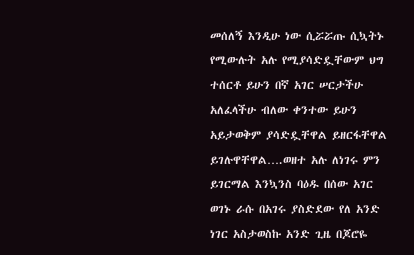መሰለኝ እንዲሁ ነው ሲሯሯጡ ሲኳትኑ የሚውሉት አሉ የሚያሳድዷቸውም ህግ ተሰርቶ ይሁን በኛ አገር ሠርታችሁ አለፈላችሁ ብለው ቀንተው ይሁን አይታወቅም ያሳድዷቸዋል ይዘርፋቸዋል ይገሉዋቸዋል….ወዘተ አሉ ለነገሩ ምን ይገርማል እንኳንስ ባዕዱ በሰው አገር ወገኑ ራሱ በአገሩ ያስድደው የለ አንድ ነገር አስታወስኩ አንድ ጊዜ በጆሮዬ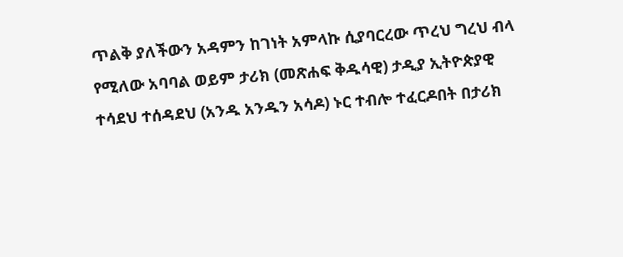ጥልቅ ያለችውን አዳምን ከገነት አምላኩ ሲያባርረው ጥረህ ግረህ ብላ የሚለው አባባል ወይም ታሪክ (መጽሐፍ ቅዱሳዊ) ታዲያ ኢትዮጵያዊ ተሳደህ ተሰዳደህ (አንዱ አንዱን አሳዶ) ኑር ተብሎ ተፈርዶበት በታሪክ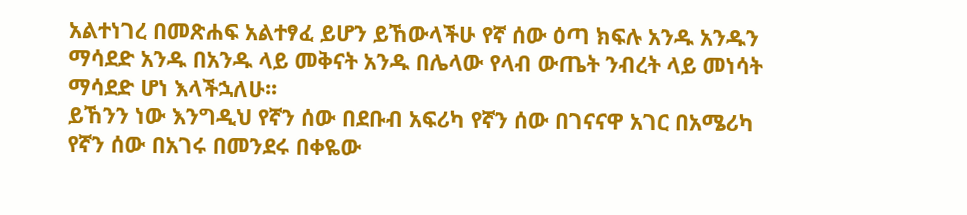አልተነገረ በመጽሐፍ አልተፃፈ ይሆን ይኸውላችሁ የኛ ሰው ዕጣ ክፍሉ አንዱ አንዱን ማሳደድ አንዱ በአንዱ ላይ መቅናት አንዱ በሌላው የላብ ውጤት ንብረት ላይ መነሳት ማሳደድ ሆነ እላችኋለሁ፡፡
ይኸንን ነው እንግዲህ የኛን ሰው በደቡብ አፍሪካ የኛን ሰው በገናናዋ አገር በአሜሪካ የኛን ሰው በአገሩ በመንደሩ በቀዬው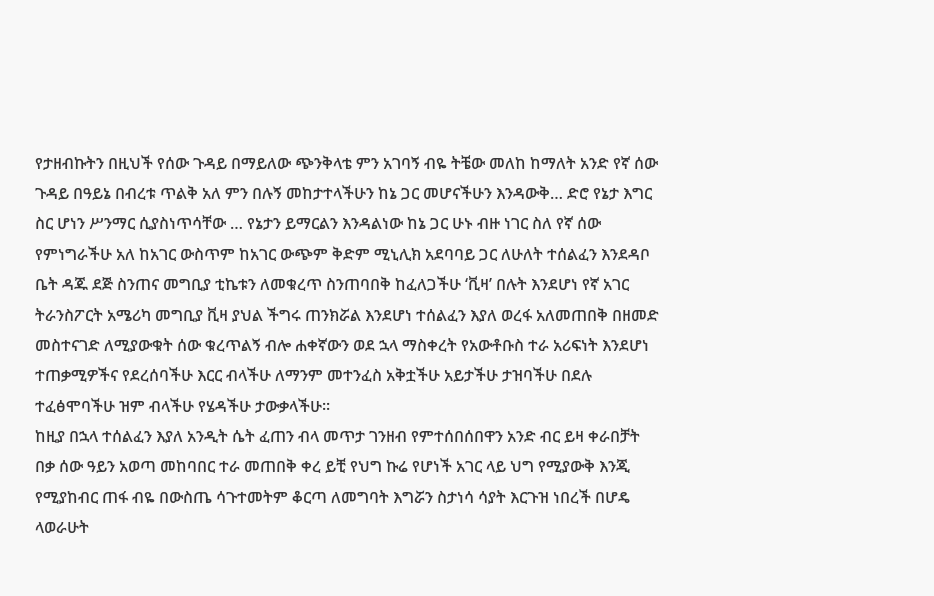የታዘብኩትን በዚህች የሰው ጉዳይ በማይለው ጭንቅላቴ ምን አገባኝ ብዬ ትቼው መለከ ከማለት አንድ የኛ ሰው ጉዳይ በዓይኔ በብረቱ ጥልቅ አለ ምን በሉኝ መከታተላችሁን ከኔ ጋር መሆናችሁን እንዳውቅ… ድሮ የኔታ እግር ስር ሆነን ሥንማር ሲያስነጥሳቸው … የኔታን ይማርልን እንዳልነው ከኔ ጋር ሁኑ ብዙ ነገር ስለ የኛ ሰው የምነግራችሁ አለ ከአገር ውስጥም ከአገር ውጭም ቅድም ሚኒሊክ አደባባይ ጋር ለሁለት ተሰልፈን እንደዳቦ ቤት ዳጁ ደጅ ስንጠና መግቢያ ቲኬቱን ለመቁረጥ ስንጠባበቅ ከፈለጋችሁ ‘ቪዛ’ በሉት እንደሆነ የኛ አገር ትራንስፖርት አሜሪካ መግቢያ ቪዛ ያህል ችግሩ ጠንክሯል እንደሆነ ተሰልፈን እያለ ወረፋ አለመጠበቅ በዘመድ መስተናገድ ለሚያውቁት ሰው ቁረጥልኝ ብሎ ሐቀኛውን ወደ ኋላ ማስቀረት የአውቶቡስ ተራ አሪፍነት እንደሆነ ተጠቃሚዎችና የደረሰባችሁ እርር ብላችሁ ለማንም መተንፈስ አቅቷችሁ አይታችሁ ታዝባችሁ በደሉ ተፈፅሞባችሁ ዝም ብላችሁ የሄዳችሁ ታውቃላችሁ፡፡
ከዚያ በኋላ ተሰልፈን እያለ አንዲት ሴት ፈጠን ብላ መጥታ ገንዘብ የምተሰበሰበዋን አንድ ብር ይዛ ቀራበቻት በቃ ሰው ዓይን አወጣ መከባበር ተራ መጠበቅ ቀረ ይቺ የህግ ኩሬ የሆነች አገር ላይ ህግ የሚያውቅ እንጂ የሚያከብር ጠፋ ብዬ በውስጤ ሳጉተመትም ቆርጣ ለመግባት እግሯን ስታነሳ ሳያት እርጉዝ ነበረች በሆዴ ላወራሁት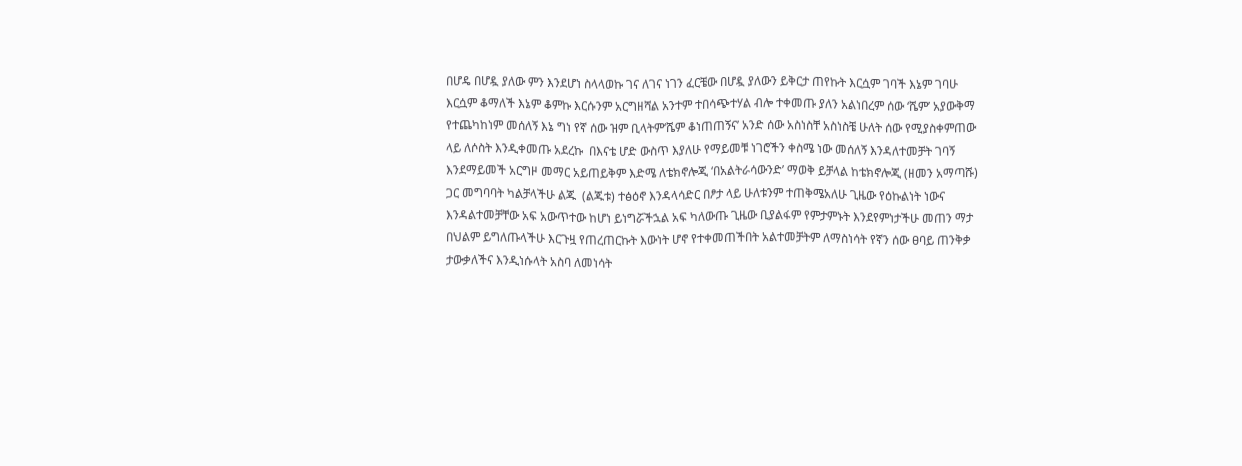በሆዴ በሆዷ ያለው ምን እንደሆነ ስላላወኩ ገና ለገና ነገን ፈርቼው በሆዷ ያለውን ይቅርታ ጠየኩት እርሷም ገባች እኔም ገባሁ እርሷም ቆማለች እኔም ቆምኩ እርሱንም አርግዘሻል አንተም ተበሳጭተሃል ብሎ ተቀመጡ ያለን አልነበረም ሰው ‘ሼም’ አያውቅማ የተጨካከነም መሰለኝ እኔ ግነ የኛ ሰው ዝም ቢላትም‘ሼም ቆነጠጠኝና’ አንድ ሰው አስነስቸ አስነስቼ ሁለት ሰው የሚያስቀምጠው ላይ ለሶስት እንዲቀመጡ አደረኩ  በእናቴ ሆድ ውስጥ እያለሁ የማይመቹ ነገሮችን ቀስሜ ነው መሰለኝ እንዳለተመቻት ገባኝ እንደማይመች አርግዞ መማር አይጠይቅም እድሜ ለቴክኖሎጂ ‘በአልትራሳውንድ’ ማወቅ ይቻላል ከቴክኖሎጂ (ዘመን አማጣሹ) ጋር መግባባት ካልቻላችሁ ልጁ  (ልጁቱ) ተፅዕኖ እንዳላሳድር በፆታ ላይ ሁለቱንም ተጠቅሜአለሁ ጊዜው የዕኩልነት ነውና እንዳልተመቻቸው አፍ አውጥተው ከሆነ ይነግሯችኋል አፍ ካለውጡ ጊዜው ቢያልፋም የምታምኑት እንደየምነታችሁ መጠን ማታ በህልም ይግለጡላችሁ እርጉዟ የጠረጠርኩት እውነት ሆኖ የተቀመጠችበት አልተመቻትም ለማስነሳት የኛን ሰው ፀባይ ጠንቅቃ ታውቃለችና እንዲነሱላት አስባ ለመነሳት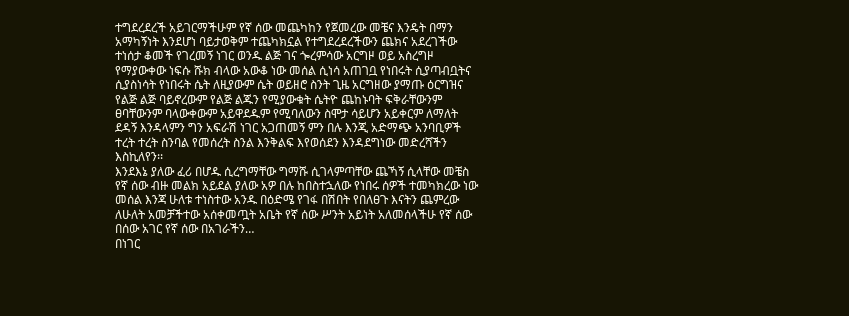ተግደረደረች አይገርማችሁም የኛ ሰው መጨካከን የጀመረው መቼና እንዴት በማን አማካኝነት እንደሆነ ባይታወቅም ተጨካክኗል የተግደረደረችውን ጨክና አደረገችው ተነሰታ ቆመች የገረመኝ ነገር ወንዱ ልጅ ገና ጐረምሳው አርግዞ ወይ አስረግዞ የማያውቀው ነፍሱ ሹክ ብላው አውቆ ነው መሰል ሲነሳ አጠገቧ የነበሩት ሲያጣብቧትና ሲያስነሳት የነበሩት ሴት ለዚያውም ሴት ወይዘሮ ስንት ጊዜ አርግዘው ያማጡ ዕርግዝና የልጅ ልጅ ባይኖረውም የልጅ ልጁን የሚያውቁት ሴትዮ ጨከኑባት ፍቅራቸውንም ፀባቸውንም ባላውቀውም አይዋደዱም የሚባለውን ስሞታ ሳይሆን አይቀርም ለማለት ደዳኝ እንዳላምን ግን አፍራሽ ነገር አጋጠመኝ ምን በሉ እንጂ አድማጭ አንባቢዎች ተረት ተረት ስንባል የመሰረት ስንል እንቅልፍ እየወሰደን እንዳደግነው መድረሻችን እስኪለየን፡፡
እንደእኔ ያለው ፈሪ በሆዱ ሲረግማቸው ግማሹ ሲገላምጣቸው ጨኻኝ ሲላቸው መቼስ የኛ ሰው ብዙ መልክ አይደል ያለው አዎ በሉ ከበስተኋለው የነበሩ ሰዎች ተመካክረው ነው መሰል እንጃ ሁለቱ ተነስተው አንዱ በዕድሜ የገፋ በሽበት የበለፀጉ እናትን ጨምረው ለሁለት አመቻችተው አሰቀመጧት አቤት የኛ ሰው ሥንት አይነት አለመሰላችሁ የኛ ሰው በሰው አገር የኛ ሰው በአገራችን…
በነገር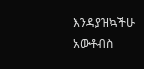እንዳያዝኳችሁ አውቶብስ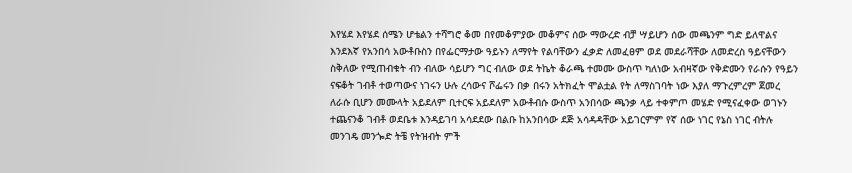እየሄደ እየሄደ ሰሜን ሆቴልን ተሻግሮ ቆመ በየመቆምያው መቆምና ሰው ማውረድ ብቻ ሣይሆን ሰው መጫንም ግድ ይለዋልና እንደእኛ የአንበሳ አውቶቡስን በየፌርማታው ዓይኑን ለማየት የልባቸውን ፈቃድ ለመፈፀም ወደ መደራሻቸው ለመድረስ ዓይናቸውን ስቅለው የሚጠብቁት ብን ብለው ሳይሆን ግር ብለው ወደ ትኬት ቆራጫ ተመሙ ውስጥ ካለነው አብዛኛው የቅድሙን የራሱን የዓይን ናፍቆት ገብቶ ተወጣውና ነገሩን ሁሉ ረሳውና ሾፌሩን በቃ በሩን አትክፈት ሞልቷል የት ለማስገባት ነው እያለ ማጉረምረም ጀመረ ለራሱ ቢሆን መሙላት አይደለም ቢተርፍ አይደለም አውቶብሱ ውስጥ አንበሳው ጫንቃ ላይ ተቀምጦ መሄድ የሚናፈቀው ወገኑን ተጨናንቆ ገብቶ ወደቤቱ እንዳይገባ አሳደደው በልቡ ከአንበሳው ደጅ አሳዳዳቸው አይገርምም የኛ ሰው ነገር የኔስ ነገር ብትሉ መንገዴ መንጐድ ትቼ የትዝብት ምች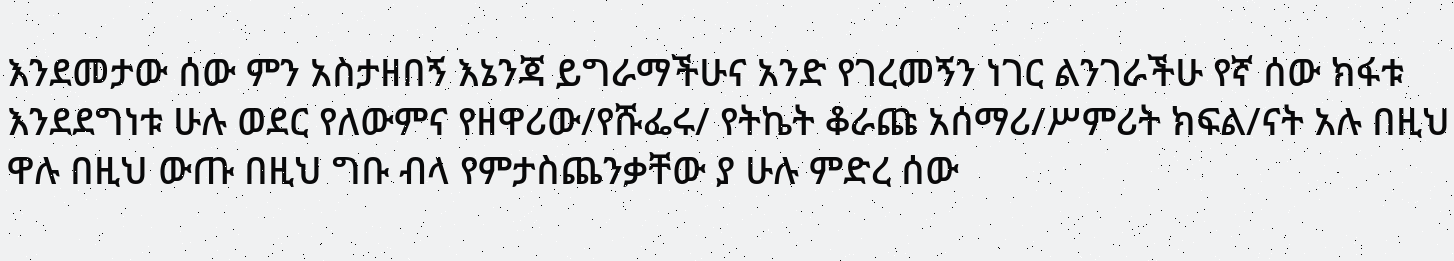እንደመታው ሰው ምን አስታዘበኝ እኔንጃ ይግራማችሁና አንድ የገረመኝን ነገር ልንገራችሁ የኛ ሰው ክፋቱ እንደደግነቱ ሁሉ ወደር የለውምና የዘዋሪው/የሹፌሩ/ የትኬት ቆራጩ አሰማሪ/ሥምሪት ክፍል/ናት አሉ በዚህ ዋሉ በዚህ ውጡ በዚህ ግቡ ብላ የምታስጨንቃቸው ያ ሁሉ ምድረ ሰው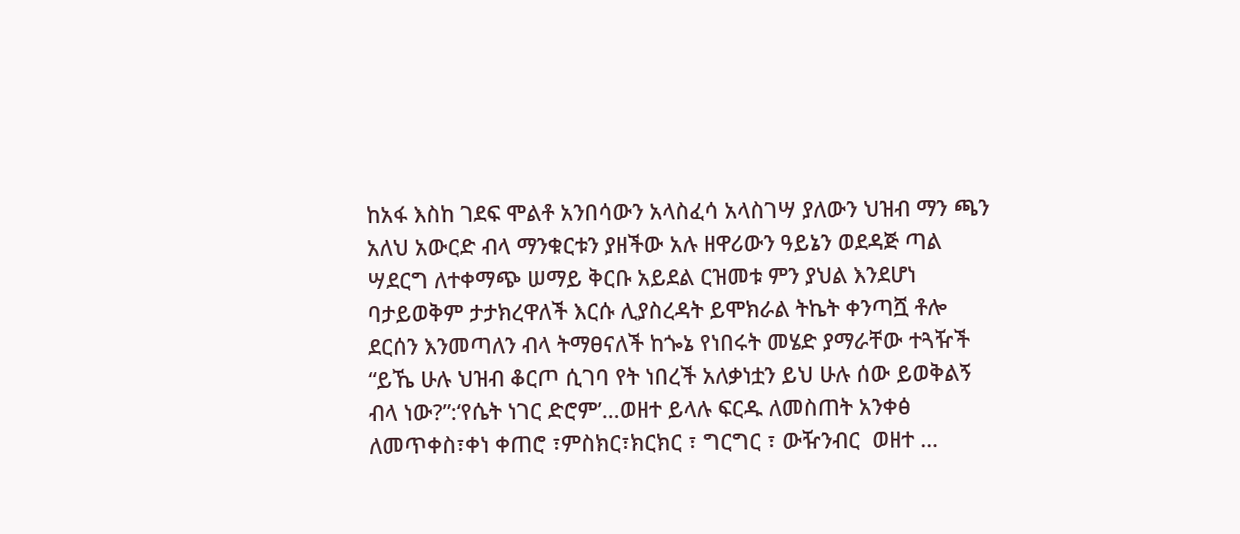ከአፋ እስከ ገደፍ ሞልቶ አንበሳውን አላስፈሳ አላስገሣ ያለውን ህዝብ ማን ጫን አለህ አውርድ ብላ ማንቁርቱን ያዘችው አሉ ዘዋሪውን ዓይኔን ወደዳጅ ጣል ሣደርግ ለተቀማጭ ሠማይ ቅርቡ አይደል ርዝመቱ ምን ያህል እንደሆነ ባታይወቅም ታታክረዋለች እርሱ ሊያስረዳት ይሞክራል ትኬት ቀንጣሿ ቶሎ ደርሰን እንመጣለን ብላ ትማፀናለች ከጐኔ የነበሩት መሄድ ያማራቸው ተጓዥች “ይኼ ሁሉ ህዝብ ቆርጦ ሲገባ የት ነበረች አለቃነቷን ይህ ሁሉ ሰው ይወቅልኝ ብላ ነው?”:‘የሴት ነገር ድሮም’…ወዘተ ይላሉ ፍርዱ ለመስጠት አንቀፅ ለመጥቀስ፣ቀነ ቀጠሮ ፣ምስክር፣ክርክር ፣ ግርግር ፣ ውዥንብር  ወዘተ …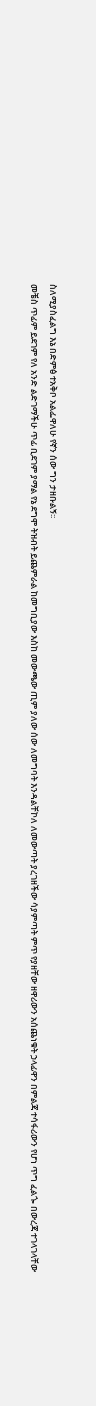ስለሚያስፈልግ እኔ በድምፅ ተአቅቦ አልፌዋለሁ የኛን ሰው ግን ታዘቡልኝ፡፡
መቼስ ጥፊም ይደገም የለ አንድ ልድገማችሁ ጥፊ ቢደገም ያማል የኔ ደግሞ ትዝብት ይጨምራል ከመግቢያው እስከ መውጫው ጢም ያለው ሰው ለመግባት እንዳልቸኮለ ለመውጣት ያረገዘችው ሳያምጣት ምጥ የያዘቸው ዘዋሪውን አሰጨነቁት ኃላፊዋን በምልጃ ተሳፋሪውን የሆነ ጥግ ፈልጐ በውረጃ ተገላገላቸው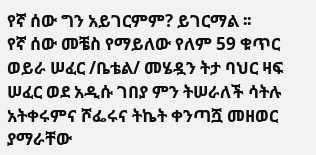የኛ ሰው ግን አይገርምም? ይገርማል ፡፡
የኛ ሰው መቼስ የማይለው የለም 59 ቁጥር ወይራ ሠፈር /ቤቴል/ መሄዷን ትታ ባህር ዛፍ ሠፈር ወደ አዲሱ ገበያ ምን ትሠራለች ሳትሉ አትቀሩምና ሾፌሩና ትኬት ቀንጣሿ መዘወር ያማራቸው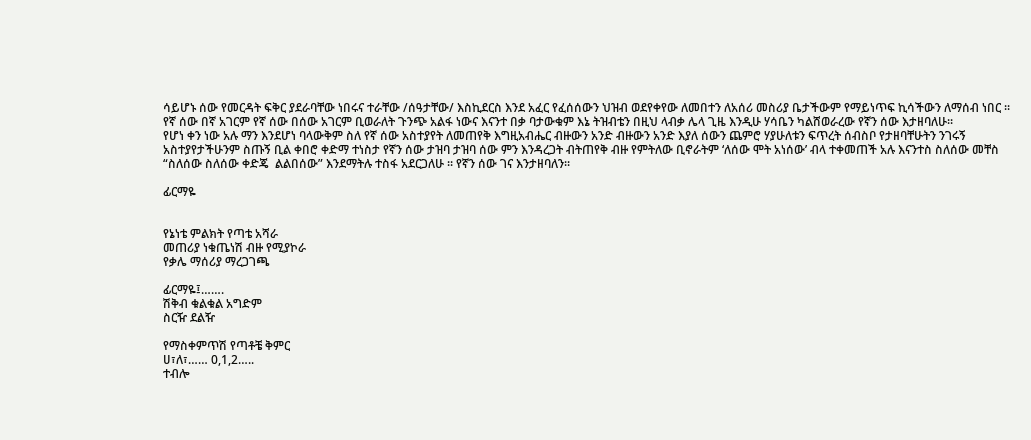ሳይሆኑ ሰው የመርዳት ፍቅር ያደራባቸው ነበሩና ተራቸው /ሰዓታቸው/ እስኪደርስ እንደ አፈር የፈሰሰውን ህዝብ ወደየቀየው ለመበተን ለአሰሪ መስሪያ ቤታችውም የማይነጥፍ ኪሳችውን ለማሰብ ነበር ፡፡
የኛ ሰው በኛ አገርም የኛ ሰው በሰው አገርም ቢወራለት ጉንጭ አልፋ ነውና እናንተ በቃ ባታውቁም እኔ ትዝብቴን በዚህ ላብቃ ሌላ ጊዜ እንዲሁ ሃሳቤን ካልሸወራረው የኛን ሰው እታዘባለሁ፡፡
የሆነ ቀን ነው አሉ ማን እንደሆነ ባላውቅም ስለ የኛ ሰው አስተያየት ለመጠየቅ እግዚአብሔር ብዙውን አንድ ብዙውን አንድ እያለ ሰውን ጨምሮ ሃያሁለቱን ፍጥረት ሰብስቦ የታዘባቸሁትን ንገሩኝ አስተያየታችሁንም ስጡኝ ቢል ቀበሮ ቀድማ ተነስታ የኛን ሰው ታዝባ ታዝባ ሰው ምን እንዳረጋት ብትጠየቅ ብዙ የምትለው ቢኖራትም ‘ለሰው ሞት አነሰው’ ብላ ተቀመጠች አሉ እናንተስ ስለሰው መቸስ “ስለሰው ስለሰው ቀድጄ  ልልበሰው” እንደማትሉ ተስፋ አደርጋለሁ ፡፡ የኛን ሰው ገና እንታዘባለን፡፡

ፊርማዬ


የኔነቴ ምልክት የጣቴ አሻራ
መጠሪያ ነቁጤነሽ ብዙ የሚያኮራ
የቃሌ ማሰሪያ ማረጋገጫ

ፊርማዬ፤…….
ሽቅብ ቁልቁል አግድም
ስርዥ ደልዥ

የማስቀምጥሽ የጣቶቼ ቅምር
ሀ፣ለ፣…… 0,1,2…..
ተብሎ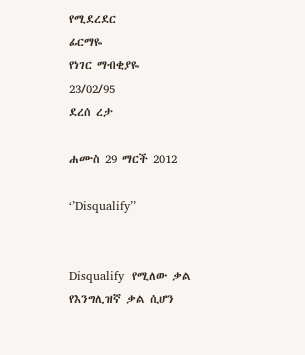የሚደረደር
ፊርማዬ
የነገር ማብቂያዬ
23/02/95
ደረሰ ረታ

ሐሙስ 29 ማርች 2012

‘’Disqualify’’


Disqualify  የሚለው ቃል የእንግሊዝኛ ቃል ሲሆን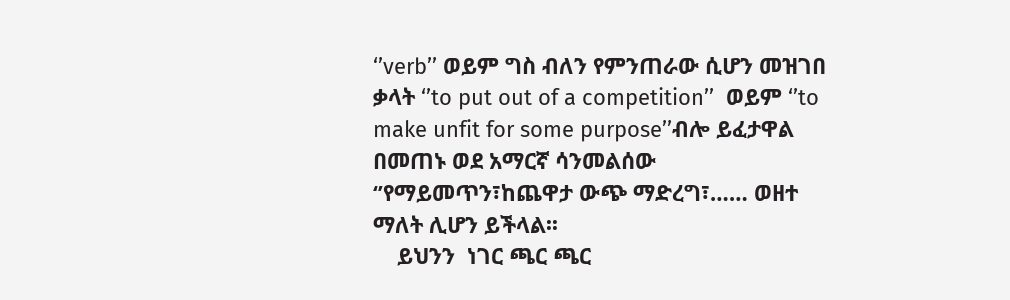‘’verb’’ ወይም ግስ ብለን የምንጠራው ሲሆን መዝገበ ቃላት ‘’to put out of a competition’’  ወይም ‘’to make unfit for some purpose’’ብሎ ይፈታዋል በመጠኑ ወደ አማርኛ ሳንመልሰው ‘’የማይመጥን፣ከጨዋታ ውጭ ማድረግ፣…… ወዘተ ማለት ሊሆን ይችላል፡፡
    ይህንን  ነገር ጫር ጫር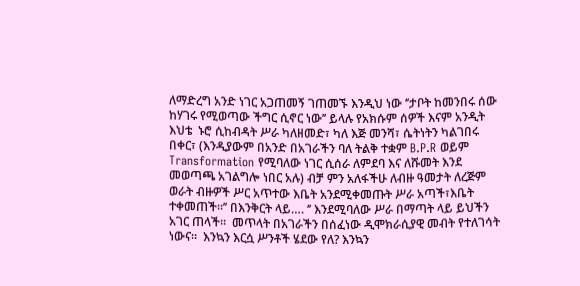ለማድረግ አንድ ነገር አጋጠመኝ ገጠመኙ እንዲህ ነው ‘’ታቦት ከመንበሩ ሰው ከሃገሩ የሚወጣው ችግር ሲኖር ነው’’ ይላሉ የአክሱም ሰዎች እናም አንዲት እህቴ  ኑሮ ሲከብዳት ሥራ ካለዘመድ፣ ካለ እጅ መንሻ፣ ሴትነትን ካልገበሩ በቀር፣ (እንዲያውም በአንድ በአገራችን ባለ ትልቅ ተቋም B.P.R ወይም Transformation የሚባለው ነገር ሲሰራ ለምደባ እና ለሹመት እንደ መወጣጫ አገልግሎ ነበር አሉ) ብቻ ምን አለፋችሁ ለብዙ ዓመታት ለረጅም ወራት ብዙዎች ሥር አጥተው እቤት አንደሚቀመጡት ሥራ አጣች፣እቤት ተቀመጠች፡፡’’ በእንቅርት ላይ…. ‘’ እንደሚባለው ሥራ በማጣት ላይ ይህችን አገር ጠላች፡፡  መጥላት በአገራችን በሰፈነው ዲሞክራሲያዊ መብት የተለገሳት ነውና፡፡  እንኳን እርሷ ሥንቶች ሄደው የለ? እንኳን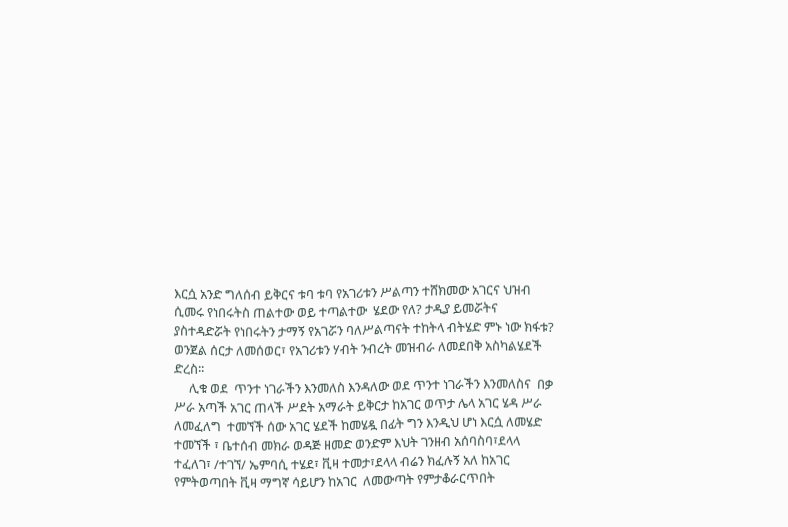እርሷ አንድ ግለሰብ ይቅርና ቱባ ቱባ የአገሪቱን ሥልጣን ተሸክመው አገርና ህዝብ ሲመሩ የነበሩትስ ጠልተው ወይ ተጣልተው  ሄደው የለ? ታዲያ ይመሯትና ያስተዳድሯት የነበሩትን ታማኝ የአገሯን ባለሥልጣናት ተከትላ ብትሄድ ምኑ ነው ክፋቱ? ወንጀል ሰርታ ለመሰወር፣ የአገሪቱን ሃብት ንብረት መዝብራ ለመደበቅ አስካልሄደች ድረስ፡፡
     ሊቁ ወደ  ጥንተ ነገራችን እንመለስ እንዳለው ወደ ጥንተ ነገራችን እንመለስና  በቃ ሥራ አጣች አገር ጠላች ሥደት አማራት ይቅርታ ከአገር ወጥታ ሌላ አገር ሄዳ ሥራ ለመፈለግ  ተመኘች ሰው አገር ሄደች ከመሄዷ በፊት ግን እንዲህ ሆነ እርሷ ለመሄድ ተመኘች ፣ ቤተሰብ መክራ ወዳጅ ዘመድ ወንድም እህት ገንዘብ አሰባስባ፣ደላላ ተፈለገ፣ /ተገኘ/ ኤምባሲ ተሄደ፣ ቪዛ ተመታ፣ደላላ ብሬን ክፈሉኝ አለ ከአገር የምትወጣበት ቪዛ ማግኛ ሳይሆን ከአገር  ለመውጣት የምታቆራርጥበት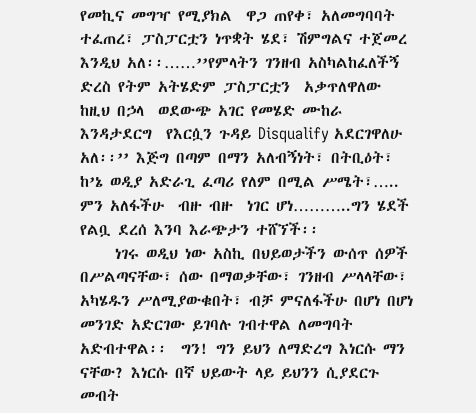የመኪና መግዣ የሚያክል  ዋጋ ጠየቀ፣ አለመግባባት ተፈጠረ፣ ፓስፓርቷን ነጥቋት ሄደ፣ ሽምግልና ተጀመረ እንዲህ አለ፡፡……’’የምላትን ገንዘብ አስካልከፈለችኝ ድረስ የትም አትሄድም ፓስፓርቷን  አቃጥለዋለው ከዚህ በኃላ  ወደውጭ አገር የመሄድ ሙከራ እንዳታደርግ  የእርሷን ጉዳይ Disqualify አደርገዋለሁ አለ፡፡’’ እጅግ በጣም በማን አለብኝነት፣ በትቢዕት፣ ከ’ኔ ወዲያ አድራጊ ፈጣሪ የለም በሚል ሥሜት፣….. ምን አለፋችሁ  ብዙ ብዙ  ነገር ሆነ………..ግን ሄደች የልቧ ደረሰ እንባ እራጭታን ተሸኘች፡፡
     ነገሩ ወዲህ ነው አስኪ በህይወታችን ውሰጥ ሰዎች በሥልጣናቸው፣ ሰው በማወቃቸው፣ ገንዘብ ሥላላቸው፣ አካሄዱን ሥለሚያውቁበት፣ ብቻ ምናለፋችሁ በሆነ በሆነ መንገድ አድርገው ይገባሉ ገብተዋል ለመግባት አድብተዋል፡፡  ግን! ግን ይህን ለማድረግ እነርሱ ማን ናቸው? እነርሱ በኛ ህይውት ላይ ይህንን ሲያደርጉ መብት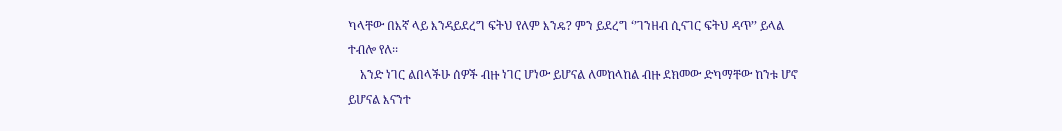ካላቸው በእኛ ላይ እንዳይደረግ ፍትህ የለም እንዴ? ምን ይደረግ ‘’ገንዘብ ሲናገር ፍትህ ዳጥ’’ ይላል ተብሎ የለ፡፡
    አንድ ነገር ልበላችሁ ሰዎች ብዙ ነገር ሆነው ይሆናል ለመከላከል ብዙ ደክመው ድካማቸው ከንቱ ሆኖ ይሆናል እናንተ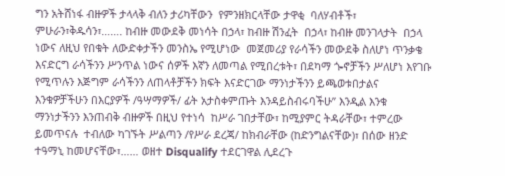ግን አትሸነፋ ብዙዎች ታላላቅ ብለን ታሪካቸውን  የምንዘክርላቸው ታዋቂ  ባለሃብቶች፣ ምሁራን፣ቅዱሳን፣……. ከብዙ መውደቅ መነሳት በኃላ፣ ከብዙ ሽንፈት  በኃላ፣ ከብዙ መንገላታት  በኃላ ነውና ለዚህ የበቁት ለውድቀታችን መንስኤ የሚሆነው  መጀመሪያ የራሳችን መውደቅ ስለሆነ ጥንቃቄ እናድርግ ራሳችንን ሥንጥል ነውና ሰዎች እኛን ለመጣል የሚበረቱት፣ በደካማ ጐኖቻችን ሥለሆነ እየገቡ የሚጥሉን እጅግም ራሳችንን ለጠላቶቻችን ክፍት እናድርገው ማንነታችንን ይጫወቱበታልና እንቁዎቻችሁን በእርያዎች /ዓሣማዎች/ ፊት አታስቀምጡት እንዳይስብሩባችሁ’’ እንዲል እንቁ ማንነታችንን እንጠብቅ ብዙዎች በዚህ የተነሳ  ከሥራ ገበታቸው፣ ከሚያምር ትዳራቸው፣ ተምረው ይመጥናሉ  ተብለው ካገኙት ሥልጣን /የሥራ ደረጃ/ ከክብራቸው (ከድንግልናቸው)፣ በሰው ዘንድ ተዓማኒ ከመሆናቸው፣…… ወዘተ Disqualify ተደርገዋል ሊደረጉ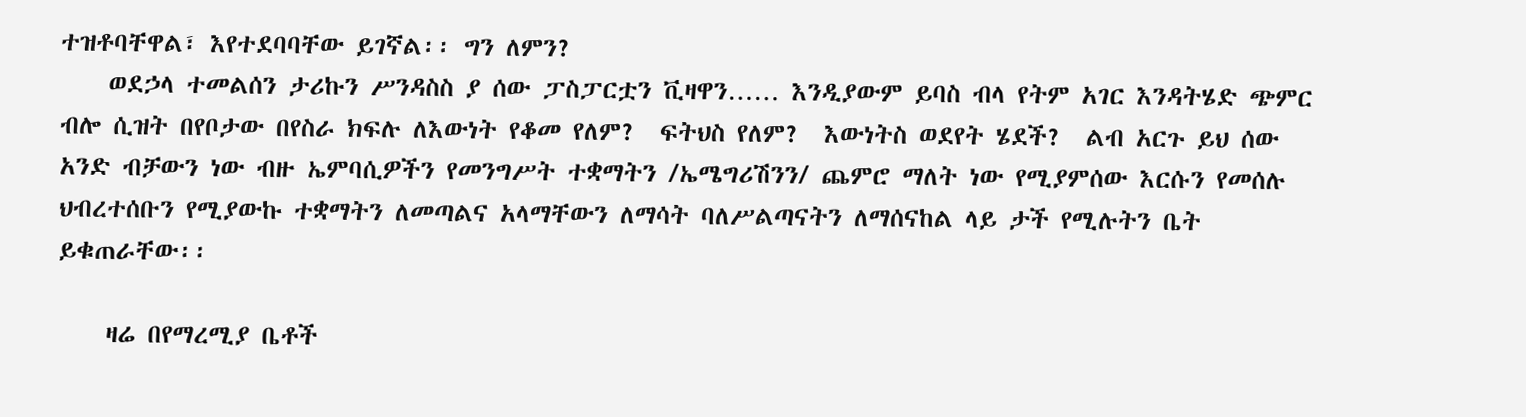ተዝቶባቸዋል፣ እየተደባባቸው ይገኛል፡፡ ግን ለምን?
    ወደኃላ ተመልሰን ታሪኩን ሥንዳስስ ያ ሰው ፓስፓርቷን ቪዛዋን…… እንዲያውም ይባስ ብላ የትም አገር እንዳትሄድ ጭምር ብሎ ሲዝት በየቦታው በየስራ ክፍሉ ለእውነት የቆመ የለም?  ፍትህስ የለም?  እውነትስ ወደየት ሄደች?  ልብ አርጉ ይህ ሰው አንድ ብቻውን ነው ብዙ ኤምባሲዎችን የመንግሥት ተቋማትን /ኤሜግሪሽንን/ ጨምሮ ማለት ነው የሚያምሰው እርሱን የመሰሉ ህብረተሰቡን የሚያውኩ ተቋማትን ለመጣልና አላማቸውን ለማሳት ባለሥልጣናትን ለማሰናከል ላይ ታች የሚሉትን ቤት ይቁጠራቸው፡፡

    ዛሬ በየማረሚያ ቤቶች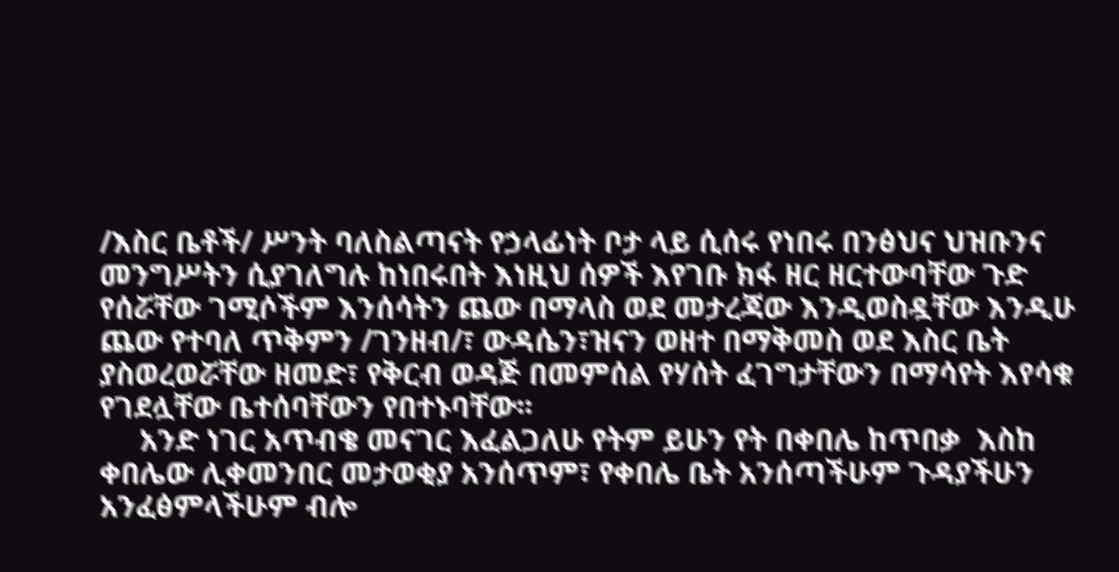/እስር ቤቶች/ ሥንት ባለስልጣናት የኃላፊነት ቦታ ላይ ሲሰሩ የነበሩ በንፅህና ህዝቡንና መንግሥትን ሲያገለግሉ ከነበሩበት እነዚህ ሰዎች እየገቡ ክፋ ዘር ዘርተውባቸው ጉድ የሰሯቸው ገሚሶችም እንሰሳትን ጨው በማላስ ወደ መታረጃው እንዲወስዷቸው እንዲሁ ጨው የተባለ ጥቅምን /ገንዘብ/፣ ውዳሴን፣ዝናን ወዘተ በማቅመስ ወደ እስር ቤት ያስወረወሯቸው ዘመድ፣ የቅርብ ወዳጅ በመምሰል የሃሰት ፈገግታቸውን በማሳየት እየሳቁ የገደሏቸው ቤተሰባቸውን የበተኑባቸው፡፡
     አንድ ነገር አጥብቄ መናገር እፈልጋለሁ የትም ይሁን የት በቀበሌ ከጥበቃ  እስከ  ቀበሌው ሊቀመንበር መታወቂያ አንሰጥም፣ የቀበሌ ቤት አንሰጣችሁም ጉዳያችሁን አንፈፅምላችሁም ብሎ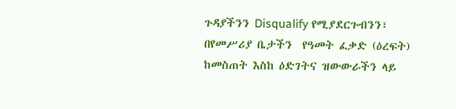ጉዳያችንን Disqualify የሚያደርጉብንን፣ በየመሥሪያ ቤታችን  የዓመት ፈቃድ (ዕረፍት) ከመስጠት እስከ ዕድገትና ዝውውራችን ላይ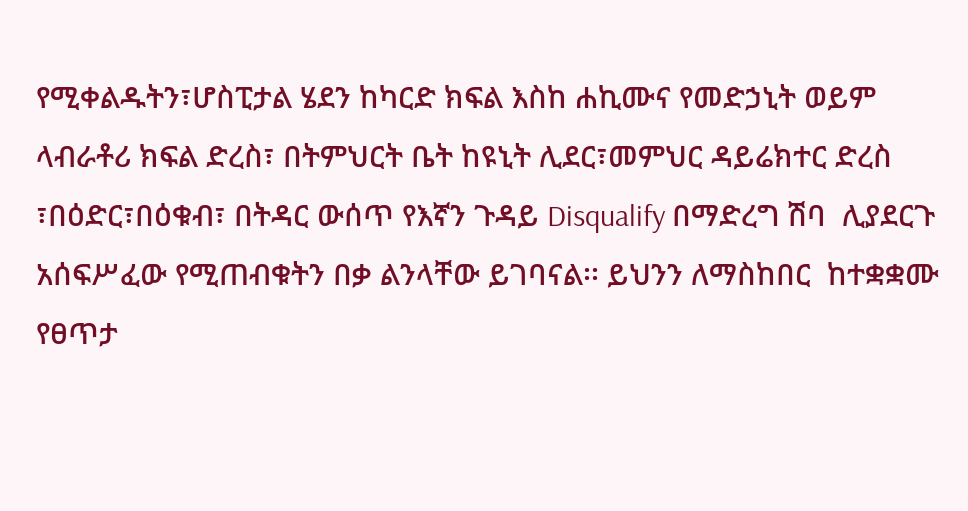የሚቀልዱትን፣ሆስፒታል ሄደን ከካርድ ክፍል እስከ ሐኪሙና የመድኃኒት ወይም ላብራቶሪ ክፍል ድረስ፣ በትምህርት ቤት ከዩኒት ሊደር፣መምህር ዳይሬክተር ድረስ ፣በዕድር፣በዕቁብ፣ በትዳር ውሰጥ የእኛን ጉዳይ Disqualify በማድረግ ሽባ  ሊያደርጉ  አሰፍሥፈው የሚጠብቁትን በቃ ልንላቸው ይገባናል፡፡ ይህንን ለማስከበር  ከተቋቋሙ የፀጥታ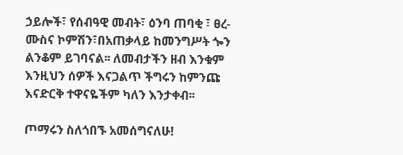ኃይሎች፣ የሰብዓዊ መብት፣ ዕንባ ጠባቂ ፣ ፀረ-ሙስና ኮምሽን፣በአጠቃላይ ከመንግሥት ጐን ልንቆም ይገባናል፡፡ ለመብታችን ዘብ እንቁም  እንዚህን ሰዎች እናጋልጥ ችግሩን ከምንጩ እናድርቅ ተዋናዬችም ካለን እንታቀብ፡፡

ጦማሩን ስለጎበኙ አመሰግናለሁ!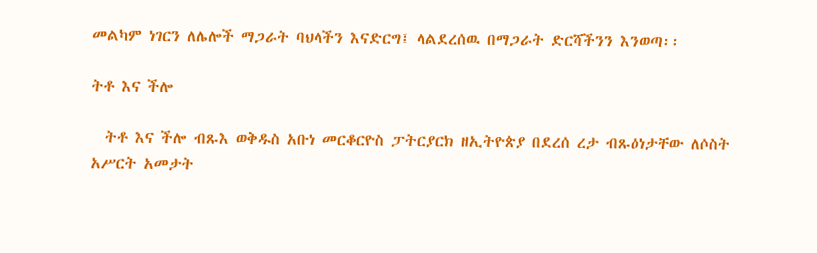መልካም ነገርን ለሌሎች ማጋራት ባህላችን እናድርግ፤ ላልደረሰዉ በማጋራት ድርሻችንን እንወጣ፡፡

ትቶ እና ችሎ

  ትቶ እና ችሎ ብጹእ ወቅዱስ አቡነ መርቆርዮስ ፓትርያርክ ዘኢትዮጵያ በደረሰ ረታ ብጹዕነታቸው ለሶስት አሥርት አመታት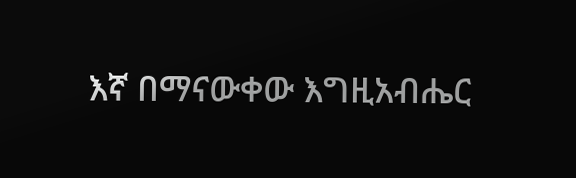እኛ በማናውቀው እግዚአብሔር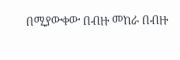በሚያውቀው በብዙ መከራ በብዙ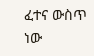ፈተና ውስጥ ነው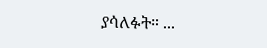ያሳለፉት። ...